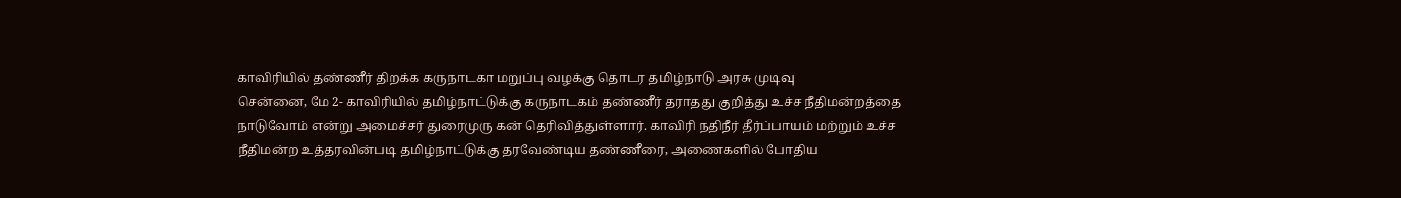காவிரியில் தண்ணீர் திறக்க கருநாடகா மறுப்பு வழக்கு தொடர தமிழ்நாடு அரசு முடிவு
சென்னை, மே 2- காவிரியில் தமிழ்நாட்டுக்கு கருநாடகம் தண்ணீர் தராதது குறித்து உச்ச நீதிமன்றத்தை நாடுவோம் என்று அமைச்சர் துரைமுரு கன் தெரிவித்துள்ளார். காவிரி நதிநீர் தீர்ப்பாயம் மற்றும் உச்ச நீதிமன்ற உத்தரவின்படி தமிழ்நாட்டுக்கு தரவேண்டிய தண்ணீரை, அணைகளில் போதிய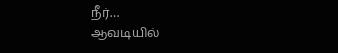நீர்…
ஆவடியில்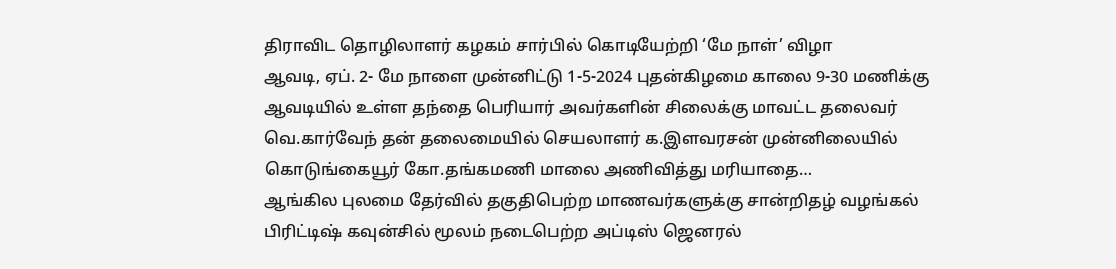திராவிட தொழிலாளர் கழகம் சார்பில் கொடியேற்றி ‘மே நாள்’ விழா
ஆவடி, ஏப். 2- மே நாளை முன்னிட்டு 1-5-2024 புதன்கிழமை காலை 9-30 மணிக்கு ஆவடியில் உள்ள தந்தை பெரியார் அவர்களின் சிலைக்கு மாவட்ட தலைவர் வெ.கார்வேந் தன் தலைமையில் செயலாளர் க.இளவரசன் முன்னிலையில் கொடுங்கையூர் கோ.தங்கமணி மாலை அணிவித்து மரியாதை…
ஆங்கில புலமை தேர்வில் தகுதிபெற்ற மாணவர்களுக்கு சான்றிதழ் வழங்கல்
பிரிட்டிஷ் கவுன்சில் மூலம் நடைபெற்ற அப்டிஸ் ஜெனரல்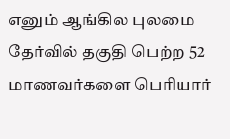எனும் ஆங்கில புலமை தேர்வில் தகுதி பெற்ற 52 மாணவர்களை பெரியார்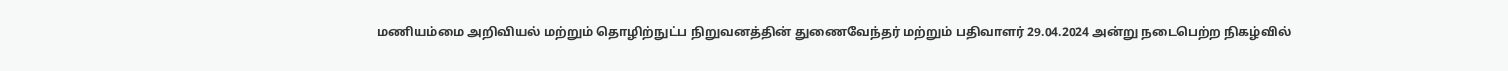மணியம்மை அறிவியல் மற்றும் தொழிற்நுட்ப நிறுவனத்தின் துணைவேந்தர் மற்றும் பதிவாளர் 29.04.2024 அன்று நடைபெற்ற நிகழ்வில்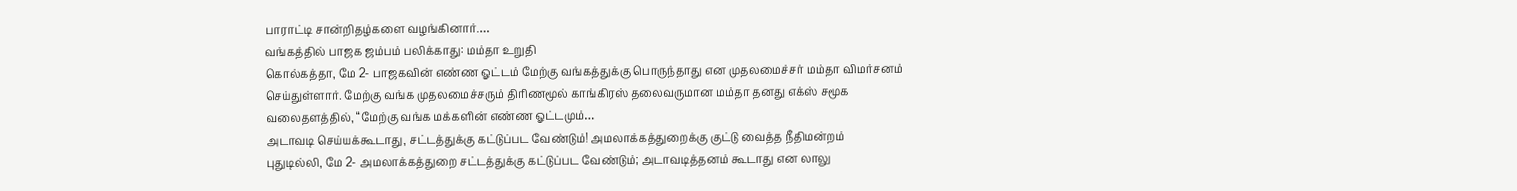பாராட்டி சான்றிதழ்களை வழங்கினார்.…
வங்கத்தில் பாஜக ஜம்பம் பலிக்காது: மம்தா உறுதி
கொல்கத்தா, மே 2- பாஜகவின் எண்ண ஓட்டம் மேற்கு வங்கத்துக்கு பொருந்தாது என முதலமைச்சர் மம்தா விமர்சனம் செய்துள்ளார். மேற்கு வங்க முதலமைச்சரும் திரிணமூல் காங்கிரஸ் தலைவருமான மம்தா தனது எக்ஸ் சமூக வலைதளத்தில், “மேற்கு வங்க மக்களின் எண்ண ஓட்டமும்…
அடாவடி செய்யக்கூடாது, சட்டத்துக்கு கட்டுப்பட வேண்டும்! அமலாக்கத்துறைக்கு குட்டு வைத்த நீதிமன்றம்
புதுடில்லி, மே 2- அமலாக்கத்துறை சட்டத்துக்கு கட்டுப்பட வேண்டும்; அடாவடித்தனம் கூடாது என லாலு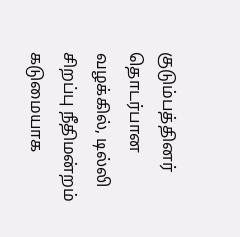குடும்பத்தினர் தொடர்பான வழக்கில், டில்லி சிறப்பு நீதிமன்றம் கடுமையாக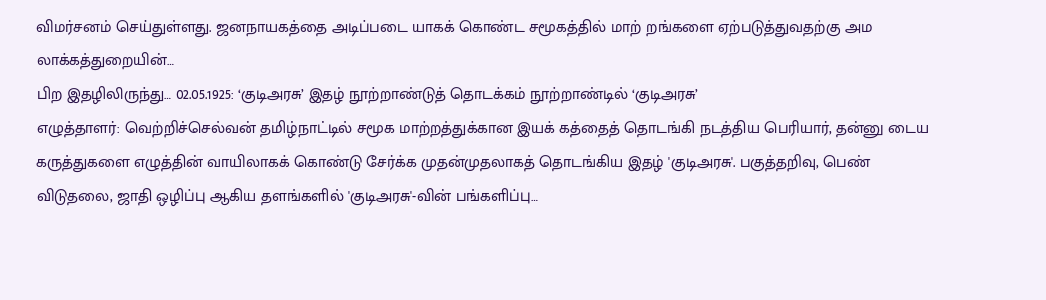விமர்சனம் செய்துள்ளது. ஜனநாயகத்தை அடிப்படை யாகக் கொண்ட சமூகத்தில் மாற் றங்களை ஏற்படுத்துவதற்கு அம லாக்கத்துறையின்…
பிற இதழிலிருந்து… 02.05.1925: ‘குடிஅரசு’ இதழ் நூற்றாண்டுத் தொடக்கம் நூற்றாண்டில் ‘குடிஅரசு’
எழுத்தாளர்: வெற்றிச்செல்வன் தமிழ்நாட்டில் சமூக மாற்றத்துக்கான இயக் கத்தைத் தொடங்கி நடத்திய பெரியார், தன்னு டைய கருத்துகளை எழுத்தின் வாயிலாகக் கொண்டு சேர்க்க முதன்முதலாகத் தொடங்கிய இதழ் 'குடிஅரசு'. பகுத்தறிவு, பெண் விடுதலை, ஜாதி ஒழிப்பு ஆகிய தளங்களில் 'குடிஅரசு'-வின் பங்களிப்பு…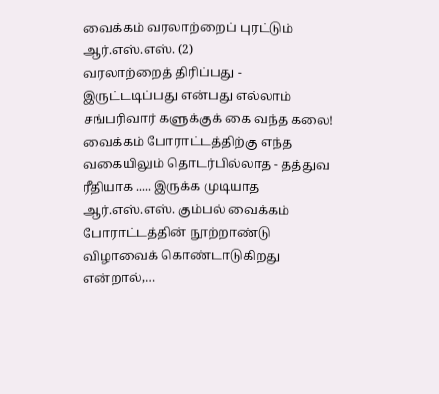வைக்கம் வரலாற்றைப் புரட்டும் ஆர்.எஸ்.எஸ். (2)
வரலாற்றைத் திரிப்பது - இருட்டடிப்பது என்பது எல்லாம் சங்பரிவார் களுக்குக் கை வந்த கலை! வைக்கம் போராட்டத்திற்கு எந்த வகையிலும் தொடர்பில்லாத - தத்துவ ரீதியாக ..... இருக்க முடியாத ஆர்.எஸ்.எஸ். கும்பல் வைக்கம் போராட்டத்தின் நூற்றாண்டு விழாவைக் கொண்டாடுகிறது என்றால்,…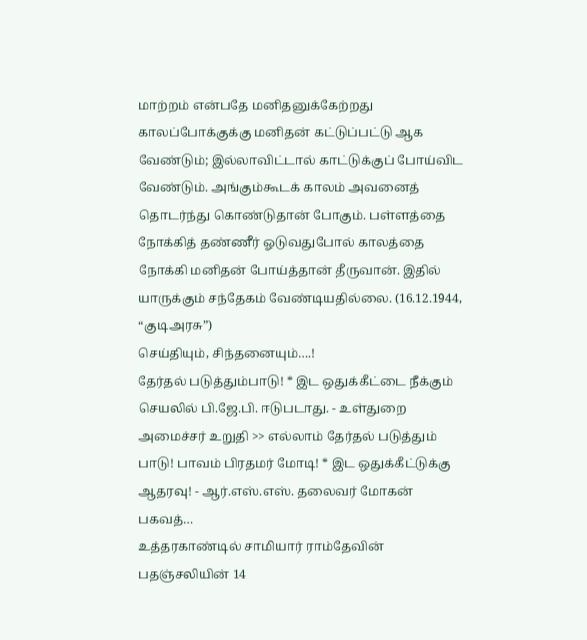மாற்றம் என்பதே மனிதனுக்கேற்றது
காலப்போக்குக்கு மனிதன் கட்டுப்பட்டு ஆக வேண்டும்; இல்லாவிட்டால் காட்டுக்குப் போய்விட வேண்டும். அங்கும்கூடக் காலம் அவனைத் தொடர்ந்து கொண்டுதான் போகும். பள்ளத்தை நோக்கித் தண்ணீர் ஓடுவதுபோல் காலத்தை நோக்கி மனிதன் போய்த்தான் தீருவான். இதில் யாருக்கும் சந்தேகம் வேண்டியதில்லை. (16.12.1944, “குடிஅரசு”)
செய்தியும், சிந்தனையும்….!
தேர்தல் படுத்தும்பாடு! * இட ஒதுக்கீட்டை நீக்கும் செயலில் பி.ஜே.பி. ஈடுபடாது. - உள்துறை அமைச்சர் உறுதி >> எல்லாம் தேர்தல் படுத்தும் பாடு! பாவம் பிரதமர் மோடி! * இட ஒதுக்கீட்டுக்கு ஆதரவு! - ஆர்.எஸ்.எஸ். தலைவர் மோகன் பகவத்…
உத்தரகாண்டில் சாமியார் ராம்தேவின் பதஞ்சலியின் 14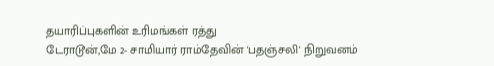தயாரிப்புகளின் உரிமங்கள் ரத்து
டேராடூன்,மே 2- சாமியார் ராம்தேவின் 'பதஞ்சலி' நிறுவனம்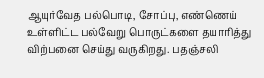ஆயுர்வேத பல்பொடி, சோப்பு, எண்ணெய் உள்ளிட்ட பல்வேறு பொருட்களை தயாரித்து விற்பனை செய்து வருகிறது. பதஞ்சலி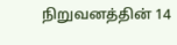நிறுவனத்தின் 14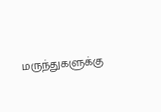மருந்துகளுக்கு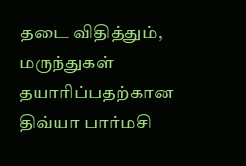தடை விதித்தும், மருந்துகள் தயாரிப்பதற்கான திவ்யா பார்மசி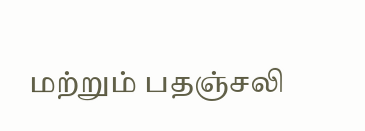மற்றும் பதஞ்சலி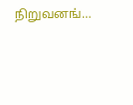நிறுவனங்…